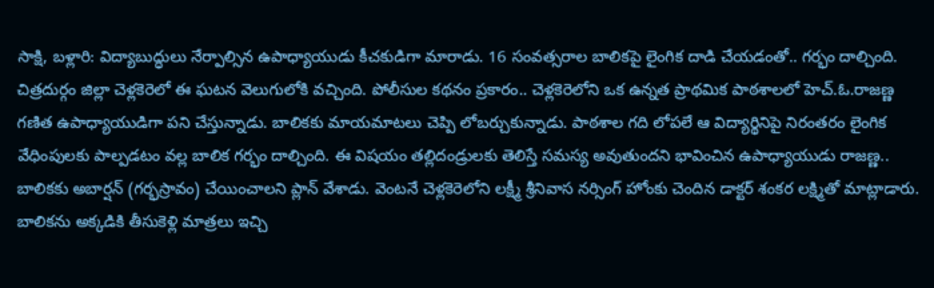సాక్షి, బళ్లారి: విద్యాబుద్ధులు నేర్పాల్సిన ఉపాధ్యాయుడు కీచకుడిగా మారాడు. 16 సంవత్సరాల బాలికపై లైంగిక దాడి చేయడంతో.. గర్భం దాల్చింది. చిత్రదుర్గం జిల్లా చెళ్లకెరెలో ఈ ఘటన వెలుగులోకి వచ్చింది. పోలీసుల కథనం ప్రకారం.. చెళ్లకెరెలోని ఒక ఉన్నత ప్రాథమిక పాఠశాలలో హెచ్.ఓ.రాజణ్ణ గణిత ఉపాధ్యాయుడిగా పని చేస్తున్నాడు. బాలికకు మాయమాటలు చెప్పి లోబర్చుకున్నాడు. పాఠశాల గది లోపలే ఆ విద్యార్థినిపై నిరంతరం లైంగిక వేధింపులకు పాల్పడటం వల్ల బాలిక గర్భం దాల్చింది. ఈ విషయం తల్లిదండ్రులకు తెలిస్తే సమస్య అవుతుందని భావించిన ఉపాధ్యాయుడు రాజణ్ణ.. బాలికకు అబార్షన్ (గర్భస్రావం) చేయించాలని ప్లాన్ వేశాడు. వెంటనే చెళ్లకెరెలోని లక్ష్మీ శ్రీనివాస నర్సింగ్ హోంకు చెందిన డాక్టర్ శంకర లక్ష్మితో మాట్లాడారు. బాలికను అక్కడికి తీసుకెళ్లి మాత్రలు ఇచ్చి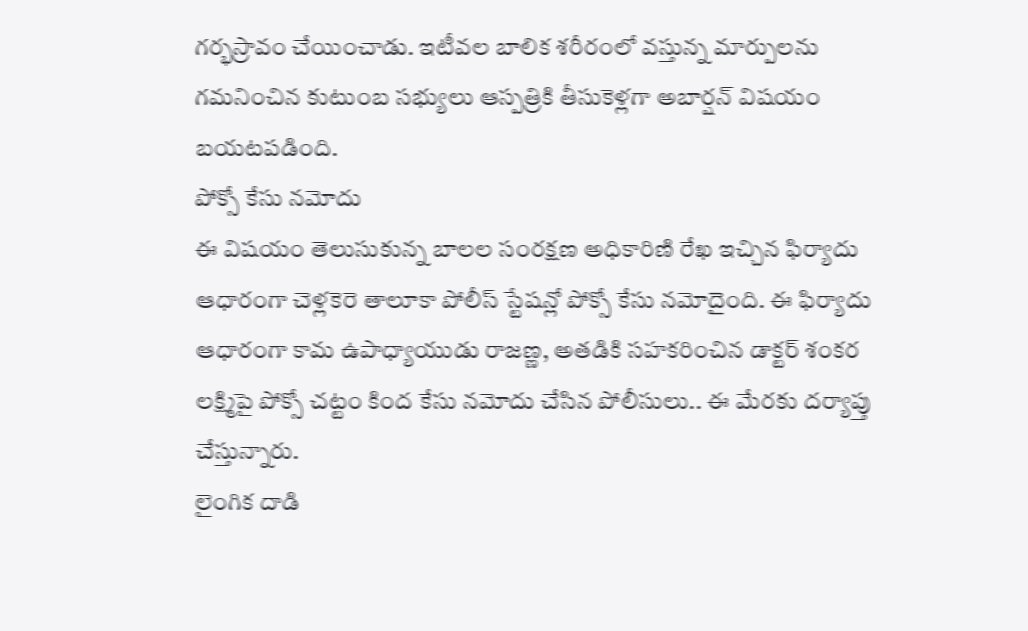గర్భస్రావం చేయించాడు. ఇటీవల బాలిక శరీరంలో వస్తున్న మార్పులను గమనించిన కుటుంబ సభ్యులు ఆస్పత్రికి తీసుకెళ్లగా అబార్షన్ విషయం బయటపడింది.
పోక్సో కేసు నమోదు
ఈ విషయం తెలుసుకున్న బాలల సంరక్షణ అధికారిణి రేఖ ఇచ్చిన ఫిర్యాదు ఆధారంగా చెళ్లకెరె తాలూకా పోలీస్ స్టేషన్లో పోక్సో కేసు నమోదైంది. ఈ ఫిర్యాదు ఆధారంగా కామ ఉపాధ్యాయుడు రాజణ్ణ, అతడికి సహకరించిన డాక్టర్ శంకర లక్ష్మిపై పోక్సో చట్టం కింద కేసు నమోదు చేసిన పోలీసులు.. ఈ మేరకు దర్యాప్తు చేస్తున్నారు.
లైంగిక దాడి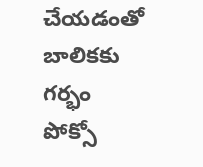చేయడంతో
బాలికకు గర్భం
పోక్సో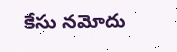కేసు నమోదు